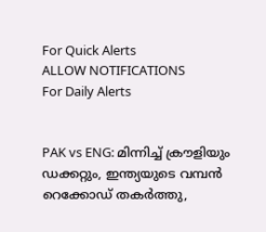For Quick Alerts
ALLOW NOTIFICATIONS
For Daily Alerts


PAK vs ENG: മിന്നിച്ച് ക്രൗളിയും ഡക്കറ്റും, ഇന്ത്യയുടെ വമ്പന്‍ റെക്കോഡ് തകര്‍ത്തു,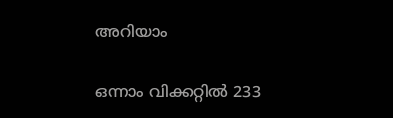അറിയാം

ഒന്നാം വിക്കറ്റില്‍ 233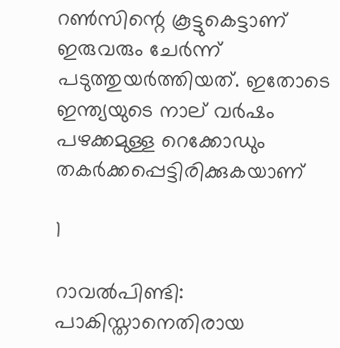റണ്‍സിന്റെ കൂട്ടുകെട്ടാണ് ഇരുവരും ചേര്‍ന്ന് പടുത്തുയര്‍ത്തിയത്. ഇതോടെ ഇന്ത്യയുടെ നാല് വര്‍ഷം പഴക്കമുള്ള റെക്കോഡും തകര്‍ക്കപ്പെട്ടിരിക്കുകയാണ്

1

റാവല്‍പിണ്ടി: പാകിസ്താനെതിരായ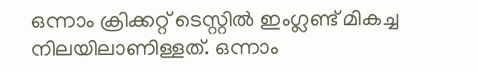ഒന്നാം ക്രിക്കറ്റ് ടെസ്റ്റില്‍ ഇംഗ്ലണ്ട് മികച്ച നിലയിലാണിള്ളത്. ഒന്നാം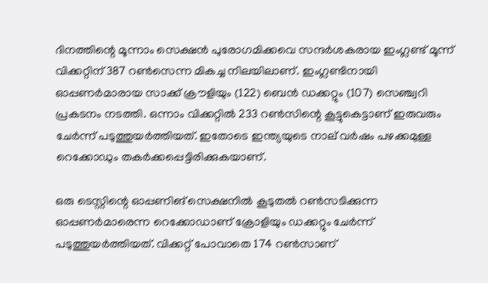ദിനത്തിന്റെ മൂന്നാം സെക്ഷന്‍ പുരോഗമിക്കവെ സന്ദര്‍ശകരായ ഇംഗ്ലണ്ട് മൂന്ന് വിക്കറ്റിന് 387 റണ്‍സെന്ന മികച്ച നിലയിലാണ്. ഇംഗ്ലണ്ടിനായി ഓപ്പണര്‍മാരായ സാക്ക് ക്രൗളിയും (122) ബെന്‍ ഡക്കറ്റും (107) സെഞ്ച്വറി പ്രകടനം നടത്തി. ഒന്നാം വിക്കറ്റില്‍ 233 റണ്‍സിന്റെ കൂട്ടുകെട്ടാണ് ഇരുവരും ചേര്‍ന്ന് പടുത്തുയര്‍ത്തിയത്. ഇതോടെ ഇന്ത്യയുടെ നാല് വര്‍ഷം പഴക്കമുള്ള റെക്കോഡും തകര്‍ക്കപ്പെട്ടിരിക്കുകയാണ്.

ഒരു ടെസ്റ്റിന്റെ ഓപ്പണിങ് സെക്ഷനില്‍ കൂടുതല്‍ റണ്‍സടിക്കുന്ന ഓപ്പണര്‍മാരെന്ന റെക്കോഡാണ് ക്രോളിയും ഡക്കറ്റും ചേര്‍ന്ന് പടുത്തുയര്‍ത്തിയത്. വിക്കറ്റ് പോവാതെ 174 റണ്‍സാണ്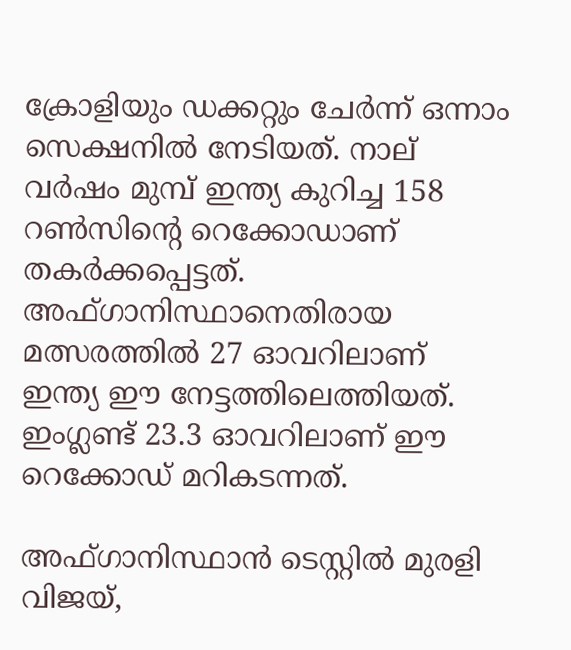ക്രോളിയും ഡക്കറ്റും ചേര്‍ന്ന് ഒന്നാം സെക്ഷനില്‍ നേടിയത്. നാല് വര്‍ഷം മുമ്പ് ഇന്ത്യ കുറിച്ച 158 റണ്‍സിന്റെ റെക്കോഡാണ് തകര്‍ക്കപ്പെട്ടത്. അഫ്ഗാനിസ്ഥാനെതിരായ മത്സരത്തില്‍ 27 ഓവറിലാണ് ഇന്ത്യ ഈ നേട്ടത്തിലെത്തിയത്. ഇംഗ്ലണ്ട് 23.3 ഓവറിലാണ് ഈ റെക്കോഡ് മറികടന്നത്.

അഫ്ഗാനിസ്ഥാന്‍ ടെസ്റ്റില്‍ മുരളി വിജയ്,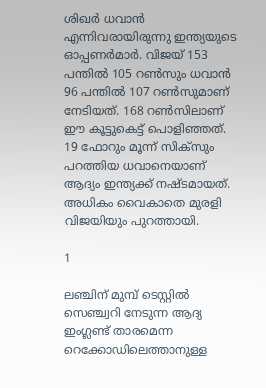ശിഖര്‍ ധവാന്‍ എന്നിവരായിരുന്നു ഇന്ത്യയുടെ ഓപ്പണര്‍മാര്‍. വിജയ് 153 പന്തില്‍ 105 റണ്‍സും ധവാന്‍ 96 പന്തില്‍ 107 റണ്‍സുമാണ് നേടിയത്. 168 റണ്‍സിലാണ് ഈ കൂട്ടുകെട്ട് പൊളിഞ്ഞത്. 19 ഫോറും മൂന്ന് സിക്‌സും പറത്തിയ ധവാനെയാണ് ആദ്യം ഇന്ത്യക്ക് നഷ്ടമായത്. അധികം വൈകാതെ മുരളി വിജയിയും പുറത്തായി.

1

ലഞ്ചിന് മുമ്പ് ടെസ്റ്റില്‍ സെഞ്ച്വറി നേടുന്ന ആദ്യ ഇംഗ്ലണ്ട് താരമെന്ന റെക്കോഡിലെത്താനുള്ള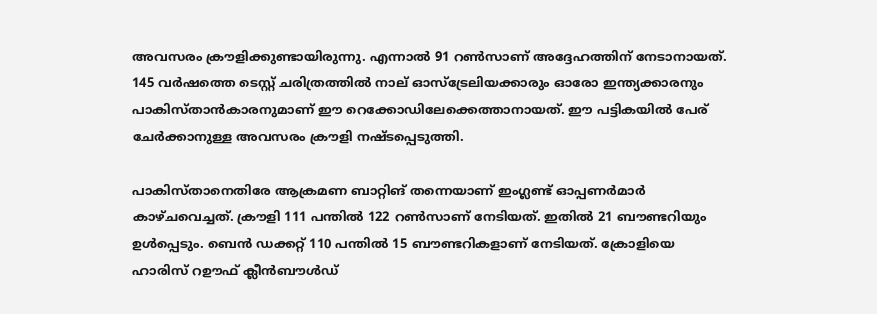അവസരം ക്രൗളിക്കുണ്ടായിരുന്നു. എന്നാല്‍ 91 റണ്‍സാണ് അദ്ദേഹത്തിന് നേടാനായത്. 145 വര്‍ഷത്തെ ടെസ്റ്റ് ചരിത്രത്തില്‍ നാല് ഓസ്‌ട്രേലിയക്കാരും ഓരോ ഇന്ത്യക്കാരനും പാകിസ്താന്‍കാരനുമാണ് ഈ റെക്കോഡിലേക്കെത്താനായത്. ഈ പട്ടികയില്‍ പേര് ചേര്‍ക്കാനുള്ള അവസരം ക്രൗളി നഷ്ടപ്പെടുത്തി.

പാകിസ്താനെതിരേ ആക്രമണ ബാറ്റിങ് തന്നെയാണ് ഇംഗ്ലണ്ട് ഓപ്പണര്‍മാര്‍ കാഴ്ചവെച്ചത്. ക്രൗളി 111 പന്തില്‍ 122 റണ്‍സാണ് നേടിയത്. ഇതില്‍ 21 ബൗണ്ടറിയും ഉള്‍പ്പെടും. ബെന്‍ ഡക്കറ്റ് 110 പന്തില്‍ 15 ബൗണ്ടറികളാണ് നേടിയത്. ക്രോളിയെ ഹാരിസ് റഊഫ് ക്ലീന്‍ബൗള്‍ഡ്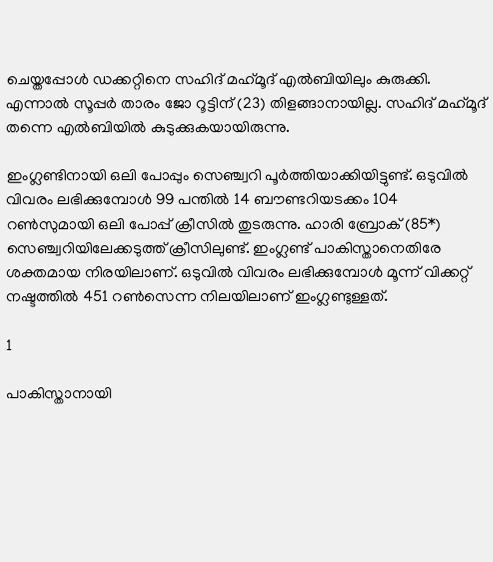ചെയ്തപ്പോള്‍ ഡക്കറ്റിനെ സഹിദ് മഹ്‌മൂദ് എല്‍ബിയിലും കുരുക്കി. എന്നാല്‍ സൂപ്പര്‍ താരം ജോ റൂട്ടിന് (23) തിളങ്ങാനായില്ല. സഹിദ് മഹ്‌മൂദ് തന്നെ എല്‍ബിയില്‍ കുടുക്കുകയായിരുന്നു.

ഇംഗ്ലണ്ടിനായി ഒലി പോപ്പും സെഞ്ച്വറി പൂര്‍ത്തിയാക്കിയിട്ടുണ്ട്. ഒടുവില്‍ വിവരം ലഭിക്കുമ്പോള്‍ 99 പന്തില്‍ 14 ബൗണ്ടറിയടക്കം 104 റണ്‍സുമായി ഒലി പോപ്പ് ക്രീസില്‍ തുടരുന്നു. ഹാരി ബ്രോക് (85*) സെഞ്ച്വറിയിലേക്കടുത്ത് ക്രീസിലുണ്ട്. ഇംഗ്ലണ്ട് പാകിസ്താനെതിരേ ശക്തമായ നിരയിലാണ്. ഒടുവില്‍ വിവരം ലഭിക്കുമ്പോള്‍ മൂന്ന് വിക്കറ്റ് നഷ്ടത്തില്‍ 451 റണ്‍സെന്ന നിലയിലാണ് ഇംഗ്ലണ്ടുള്ളത്.

1

പാകിസ്താനായി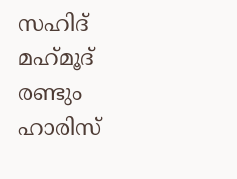സഹിദ് മഹ്‌മൂദ് രണ്ടും ഹാരിസ്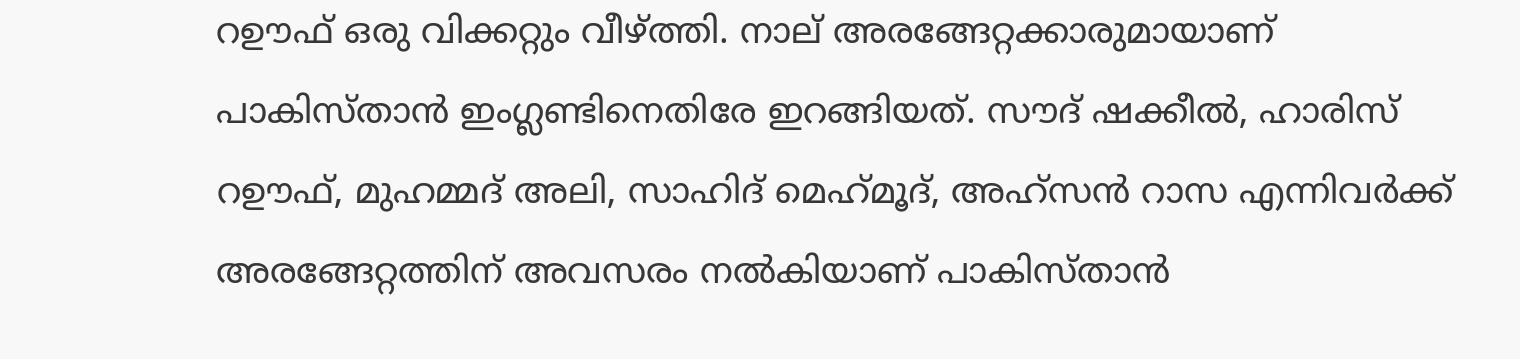റഊഫ് ഒരു വിക്കറ്റും വീഴ്ത്തി. നാല് അരങ്ങേറ്റക്കാരുമായാണ് പാകിസ്താന്‍ ഇംഗ്ലണ്ടിനെതിരേ ഇറങ്ങിയത്. സൗദ് ഷക്കീല്‍, ഹാരിസ് റഊഫ്, മുഹമ്മദ് അലി, സാഹിദ് മെഹ്‌മൂദ്, അഹ്‌സന്‍ റാസ എന്നിവര്‍ക്ക് അരങ്ങേറ്റത്തിന് അവസരം നല്‍കിയാണ് പാകിസ്താന്‍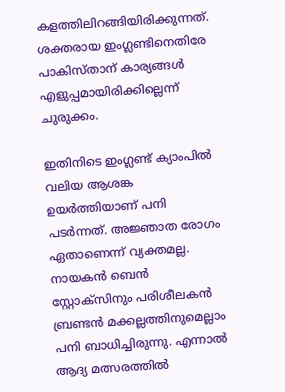കളത്തിലിറങ്ങിയിരിക്കുന്നത്. ശക്തരായ ഇംഗ്ലണ്ടിനെതിരേ പാകിസ്താന് കാര്യങ്ങള്‍ എളുപ്പമായിരിക്കില്ലെന്ന് ചുരുക്കം.

ഇതിനിടെ ഇംഗ്ലണ്ട് ക്യാംപില്‍ വലിയ ആശങ്ക ഉയര്‍ത്തിയാണ് പനി പടര്‍ന്നത്. അജ്ഞാത രോഗം ഏതാണെന്ന് വ്യക്തമല്ല. നായകന്‍ ബെന്‍ സ്റ്റോക്‌സിനും പരിശീലകന്‍ ബ്രണ്ടന്‍ മക്കല്ലത്തിനുമെല്ലാം പനി ബാധിച്ചിരുന്നു. എന്നാല്‍ ആദ്യ മത്സരത്തില്‍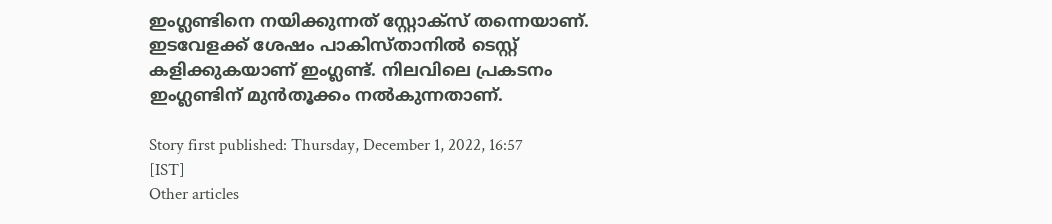ഇംഗ്ലണ്ടിനെ നയിക്കുന്നത് സ്റ്റോക്‌സ് തന്നെയാണ്. ഇടവേളക്ക് ശേഷം പാകിസ്താനില്‍ ടെസ്റ്റ് കളിക്കുകയാണ് ഇംഗ്ലണ്ട്. നിലവിലെ പ്രകടനം ഇംഗ്ലണ്ടിന് മുന്‍തൂക്കം നല്‍കുന്നതാണ്.

Story first published: Thursday, December 1, 2022, 16:57 [IST]
Other articles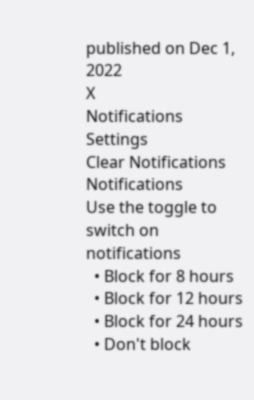published on Dec 1, 2022
X
Notifications
Settings
Clear Notifications
Notifications
Use the toggle to switch on notifications
  • Block for 8 hours
  • Block for 12 hours
  • Block for 24 hours
  • Don't block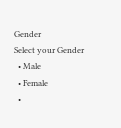Gender
Select your Gender
  • Male
  • Female
  •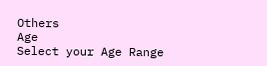Others
Age
Select your Age Range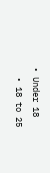• Under 18
  • 18 to 25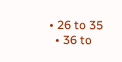• 26 to 35
  • 36 to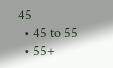45
  • 45 to 55
  • 55+